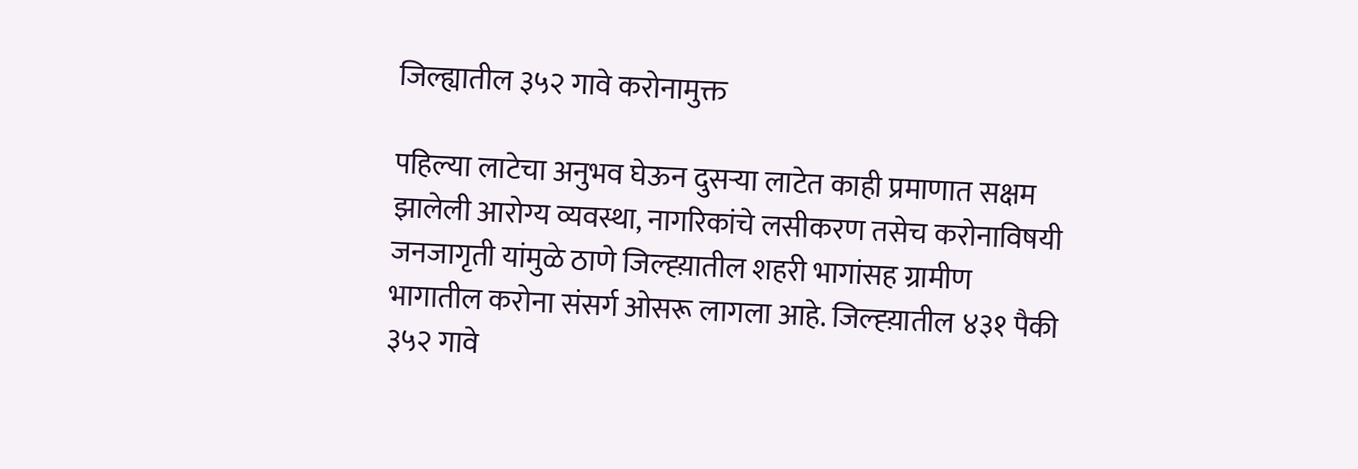जिल्ह्यातील ३५२ गावे करोनामुक्त

पहिल्या लाटेचा अनुभव घेऊन दुसऱ्या लाटेत काही प्रमाणात सक्षम झालेली आरोग्य व्यवस्था, नागरिकांचे लसीकरण तसेच करोनाविषयी जनजागृती यांमुळे ठाणे जिल्ह्य़ातील शहरी भागांसह ग्रामीण भागातील करोना संसर्ग ओसरू लागला आहे. जिल्ह्य़ातील ४३१ पैकी ३५२ गावे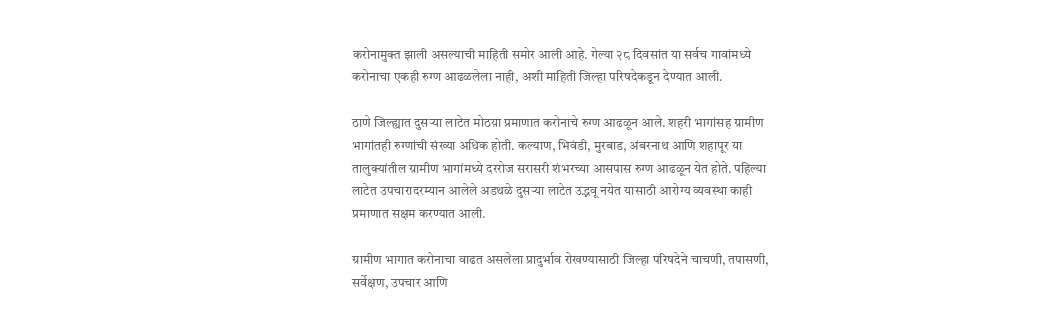करोनामुक्त झाली असल्याची माहिती समोर आली आहे. गेल्या २८ दिवसांत या सर्वच गावांमध्ये करोनाचा एकही रुग्ण आढळलेला नाही, अशी माहिती जिल्हा परिषदेकडून देण्यात आली.

ठाणे जिल्ह्यात दुसऱ्या लाटेत मोठय़ा प्रमाणात करोनाचे रुग्ण आढळून आले. शहरी भागांसह ग्रामीण भागांतही रुग्णांची संख्या अधिक होती. कल्याण, भिवंडी, मुरबाड, अंबरनाथ आणि शहापूर या तालुक्यांतील ग्रामीण भागांमध्ये दररोज सरासरी शंभरच्या आसपास रुग्ण आढळून येत होते. पहिल्या लाटेत उपचारादरम्यान आलेले अडथळे दुसऱ्या लाटेत उद्भवू नयेत यासाठी आरोग्य व्यवस्था काही प्रमाणात सक्षम करण्यात आली.

ग्रामीण भागात करोनाचा वाढत असलेला प्रादुर्भाव रोखण्यासाठी जिल्हा परिषदेने चाचणी, तपासणी, सर्वेक्षण, उपचार आणि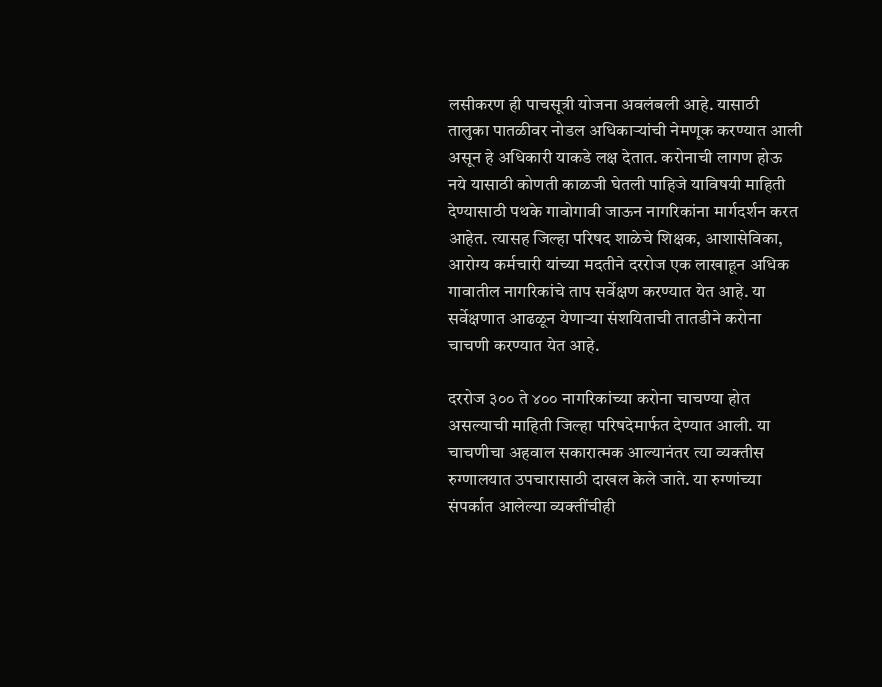लसीकरण ही पाचसूत्री योजना अवलंबली आहे. यासाठी तालुका पातळीवर नोडल अधिकाऱ्यांची नेमणूक करण्यात आली असून हे अधिकारी याकडे लक्ष देतात. करोनाची लागण होऊ नये यासाठी कोणती काळजी घेतली पाहिजे याविषयी माहिती देण्यासाठी पथके गावोगावी जाऊन नागरिकांना मार्गदर्शन करत आहेत. त्यासह जिल्हा परिषद शाळेचे शिक्षक, आशासेविका, आरोग्य कर्मचारी यांच्या मदतीने दररोज एक लाखाहून अधिक गावातील नागरिकांचे ताप सर्वेक्षण करण्यात येत आहे. या सर्वेक्षणात आढळून येणाऱ्या संशयिताची तातडीने करोना चाचणी करण्यात येत आहे.

दररोज ३०० ते ४०० नागरिकांच्या करोना चाचण्या होत असल्याची माहिती जिल्हा परिषदेमार्फत देण्यात आली. या चाचणीचा अहवाल सकारात्मक आल्यानंतर त्या व्यक्तीस रुग्णालयात उपचारासाठी दाखल केले जाते. या रुग्णांच्या संपर्कात आलेल्या व्यक्तींचीही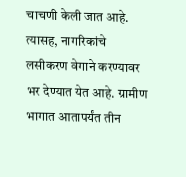चाचणी केली जात आहे. त्यासह, नागरिकांचे लसीकरण वेगाने करण्यावर भर देण्यात येत आहे. ग्रामीण भागात आतापर्यंत तीन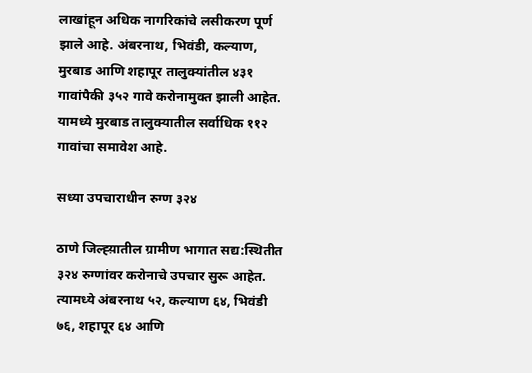लाखांहून अधिक नागरिकांचे लसीकरण पूर्ण झाले आहे. अंबरनाथ, भिवंडी, कल्याण, मुरबाड आणि शहापूर तालुक्यांतील ४३१ गावांपैकी ३५२ गावे करोनामुक्त झाली आहेत. यामध्ये मुरबाड तालुक्यातील सर्वाधिक ११२ गावांचा समावेश आहे.

सध्या उपचाराधीन रुग्ण ३२४

ठाणे जिल्ह्य़ातील ग्रामीण भागात सद्य:स्थितीत ३२४ रुग्णांवर करोनाचे उपचार सुरू आहेत. त्यामध्ये अंबरनाथ ५२, कल्याण ६४, भिवंडी ७६, शहापूर ६४ आणि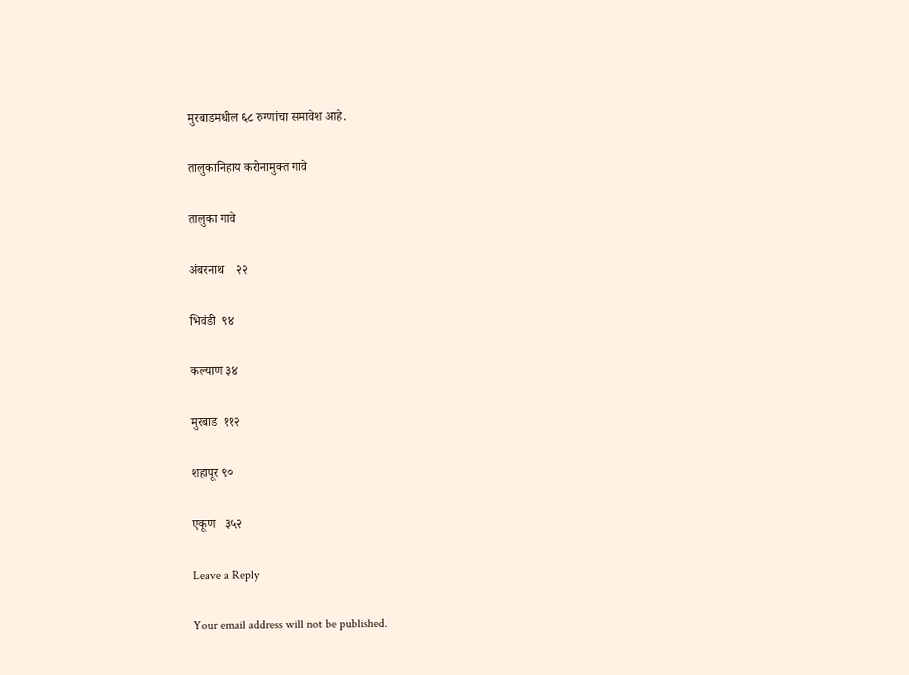मुरबाडमधील ६८ रुग्णांचा समावेश आहे.

तालुकानिहाय करोनामुक्त गावे

तालुका गावे

अंबरनाथ    २२

भिवंडी  ९४

कल्याण ३४

मुरबाड  ११२

शहापूर ९०

एकूण   ३५२

Leave a Reply

Your email address will not be published.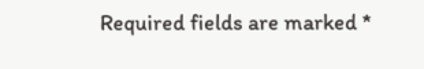Required fields are marked *